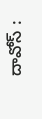దావోస్ :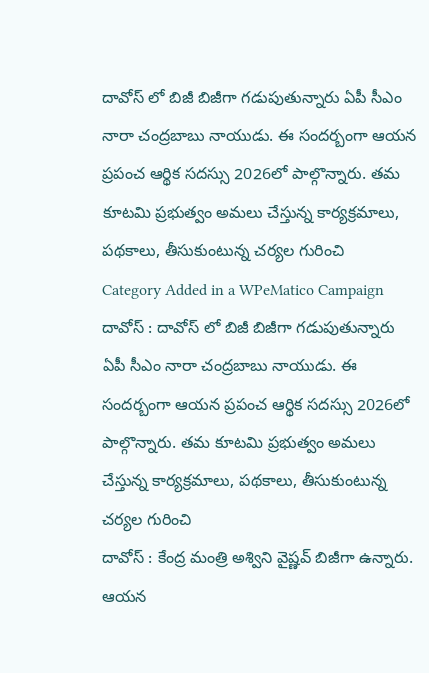దావోస్ లో బిజీ బిజీగా గడుపుతున్నారు ఏపీ సీఎం నారా చంద్రబాబు నాయుడు. ఈ సందర్బంగా ఆయన ప్రపంచ ఆర్థిక సదస్సు 2026లో పాల్గొన్నారు. తమ కూటమి ప్రభుత్వం అమలు చేస్తున్న కార్యక్రమాలు, పథకాలు, తీసుకుంటున్న చర్యల గురించి
Category Added in a WPeMatico Campaign
దావోస్ : దావోస్ లో బిజీ బిజీగా గడుపుతున్నారు ఏపీ సీఎం నారా చంద్రబాబు నాయుడు. ఈ సందర్బంగా ఆయన ప్రపంచ ఆర్థిక సదస్సు 2026లో పాల్గొన్నారు. తమ కూటమి ప్రభుత్వం అమలు చేస్తున్న కార్యక్రమాలు, పథకాలు, తీసుకుంటున్న చర్యల గురించి
దావోస్ : కేంద్ర మంత్రి అశ్విని వైష్ణవ్ బిజీగా ఉన్నారు. ఆయన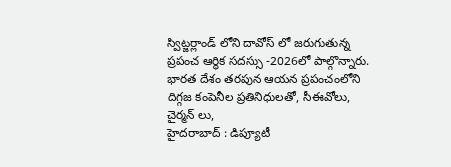స్విట్జర్లాండ్ లోని దావోస్ లో జరుగుతున్న ప్రపంచ ఆర్థిక సదస్సు -2026లో పాల్గొన్నారు. భారత దేశం తరపున ఆయన ప్రపంచంలోని దిగ్గజ కంపెనీల ప్రతినిధులతో, సీఈవోలు, చైర్మన్ లు,
హైదరాబాద్ : డిప్యూటీ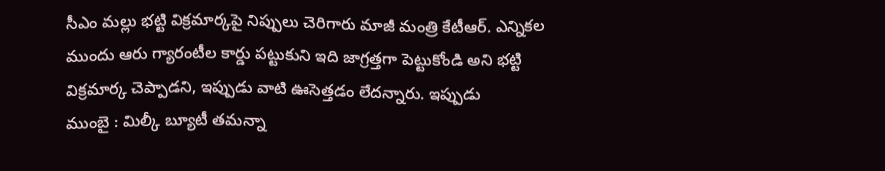సీఎం మల్లు భట్టి విక్రమార్కపై నిప్పులు చెరిగారు మాజీ మంత్రి కేటీఆర్. ఎన్నికల ముందు ఆరు గ్యారంటీల కార్డు పట్టుకుని ఇది జాగ్రత్తగా పెట్టుకోండి అని భట్టి విక్రమార్క చెప్పాడని, ఇప్పుడు వాటి ఊసెత్తడం లేదన్నారు. ఇప్పుడు
ముంబై : మిల్కీ బ్యూటీ తమన్నా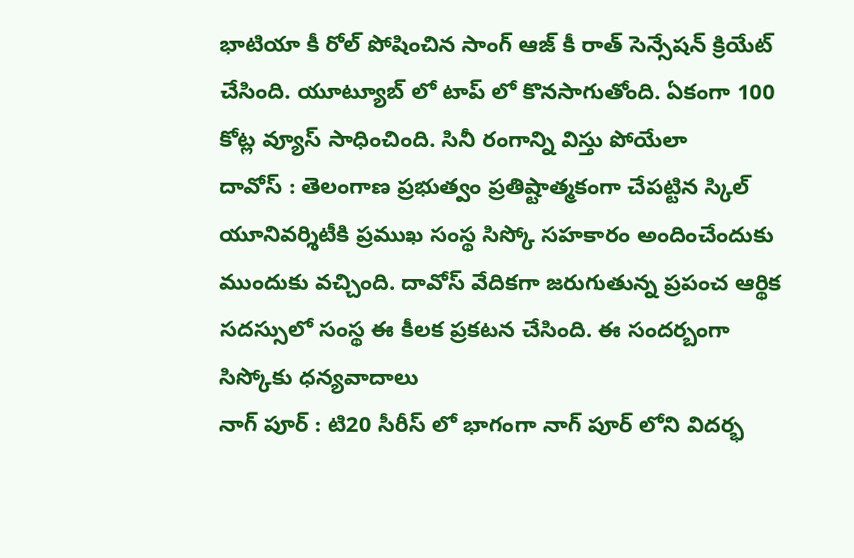భాటియా కీ రోల్ పోషించిన సాంగ్ ఆజ్ కీ రాత్ సెన్సేషన్ క్రియేట్ చేసింది. యూట్యూబ్ లో టాప్ లో కొనసాగుతోంది. ఏకంగా 100 కోట్ల వ్యూస్ సాధించింది. సినీ రంగాన్ని విస్తు పోయేలా
దావోస్ : తెలంగాణ ప్రభుత్వం ప్రతిష్టాత్మకంగా చేపట్టిన స్కిల్ యూనివర్శిటీకి ప్రముఖ సంస్థ సిస్కో సహకారం అందించేందుకు ముందుకు వచ్చింది. దావోస్ వేదికగా జరుగుతున్న ప్రపంచ ఆర్థిక సదస్సులో సంస్థ ఈ కీలక ప్రకటన చేసింది. ఈ సందర్బంగా సిస్కోకు ధన్యవాదాలు
నాగ్ పూర్ : టి20 సీరీస్ లో భాగంగా నాగ్ పూర్ లోని విదర్భ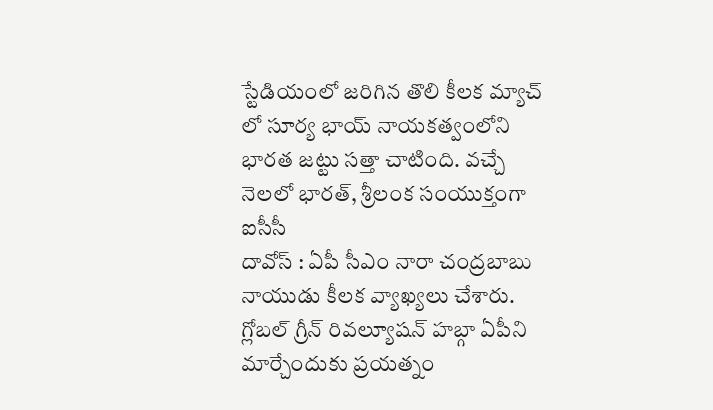స్టేడియంలో జరిగిన తొలి కీలక మ్యాచ్ లో సూర్య భాయ్ నాయకత్వంలోని భారత జట్టు సత్తా చాటింది. వచ్చే నెలలో భారత్, శ్రీలంక సంయుక్తంగా ఐసీసీ
దావోస్ : ఏపీ సీఎం నారా చంద్రబాబు నాయుడు కీలక వ్యాఖ్యలు చేశారు. గ్లోబల్ గ్రీన్ రివల్యూషన్ హబ్గా ఏపీని మార్చేందుకు ప్రయత్నం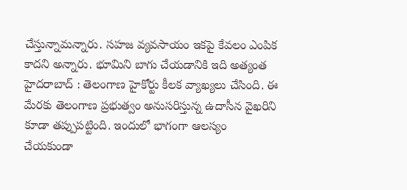చేస్తున్నామన్నారు. సహజ వ్యవసాయం ఇకపై కేవలం ఎంపిక కాదని అన్నారు. భూమిని బాగు చేయడానికి ఇది అత్యంత
హైదరాబాద్ : తెలంగాణ హైకోర్టు కీలక వ్యాఖ్యలు చేసింది. ఈ మేరకు తెలంగాణ ప్రభుత్వం అనుసరిస్తున్న ఉదాసీన వైఖరిని కూడా తప్పుపట్టింది. ఇందులో భాగంగా ఆలస్యం చేయకుండా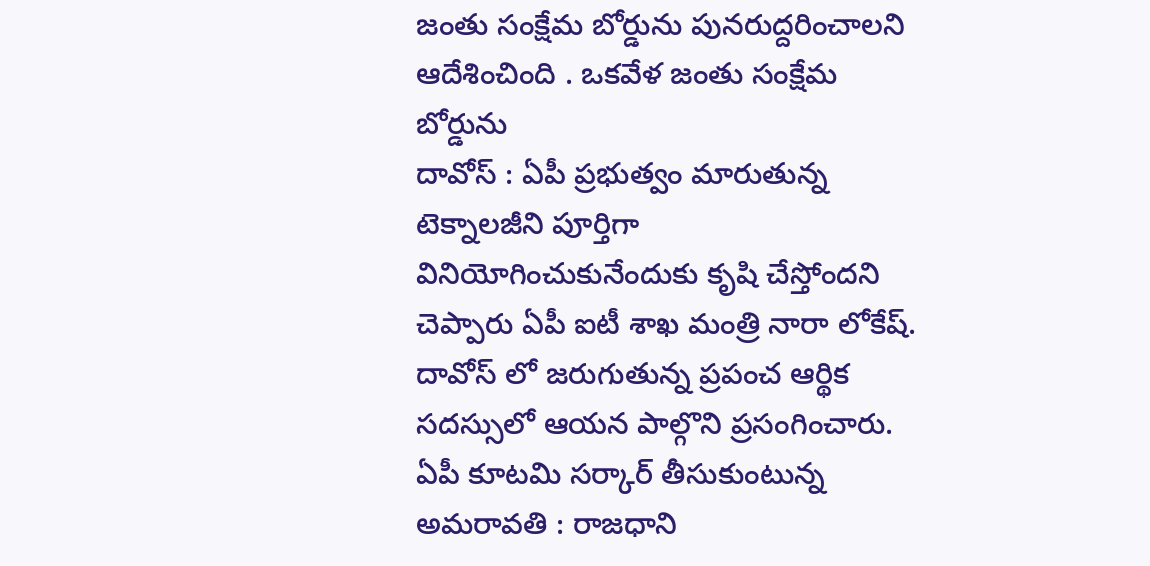జంతు సంక్షేమ బోర్డును పునరుద్దరించాలని ఆదేశించింది . ఒకవేళ జంతు సంక్షేమ బోర్డును
దావోస్ : ఏపీ ప్రభుత్వం మారుతున్న టెక్నాలజీని పూర్తిగా వినియోగించుకునేందుకు కృషి చేస్తోందని చెప్పారు ఏపీ ఐటీ శాఖ మంత్రి నారా లోకేష్. దావోస్ లో జరుగుతున్న ప్రపంచ ఆర్థిక సదస్సులో ఆయన పాల్గొని ప్రసంగించారు. ఏపీ కూటమి సర్కార్ తీసుకుంటున్న
అమరావతి : రాజధాని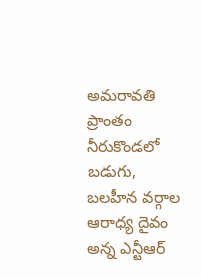అమరావతి ప్రాంతం నీరుకొండలో బడుగు, బలహీన వర్గాల ఆరాధ్య దైవం అన్న ఎన్టీఆర్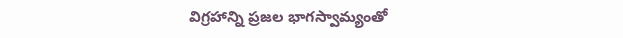విగ్రహాన్ని ప్రజల భాగస్వామ్యంతో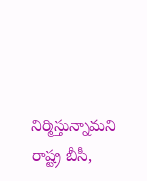నిర్మిస్తున్నామని రాష్ట్ర బీసీ,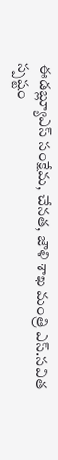ఈడబ్ల్యూఎస్ సంక్షేమ, చేనత, జౌళి శాఖ మంత్రి ఎస్.సవిత స్పష్టం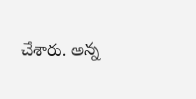చేశారు. అన్న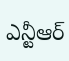ఎన్టీఆర్